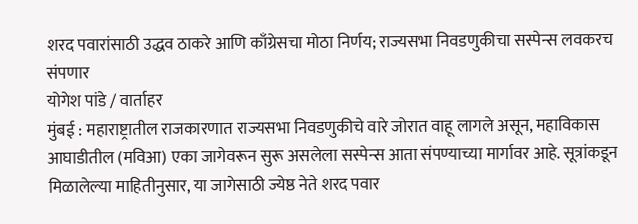शरद पवारांसाठी उद्धव ठाकरे आणि काँग्रेसचा मोठा निर्णय; राज्यसभा निवडणुकीचा सस्पेन्स लवकरच संपणार
योगेश पांडे / वार्ताहर
मुंबई : महाराष्ट्रातील राजकारणात राज्यसभा निवडणुकीचे वारे जोरात वाहू लागले असून, महाविकास आघाडीतील (मविआ) एका जागेवरून सुरू असलेला सस्पेन्स आता संपण्याच्या मार्गावर आहे. सूत्रांकडून मिळालेल्या माहितीनुसार, या जागेसाठी ज्येष्ठ नेते शरद पवार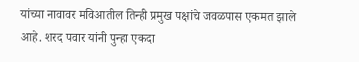यांच्या नावावर मविआतील तिन्ही प्रमुख पक्षांचे जवळपास एकमत झाले आहे. शरद पवार यांनी पुन्हा एकदा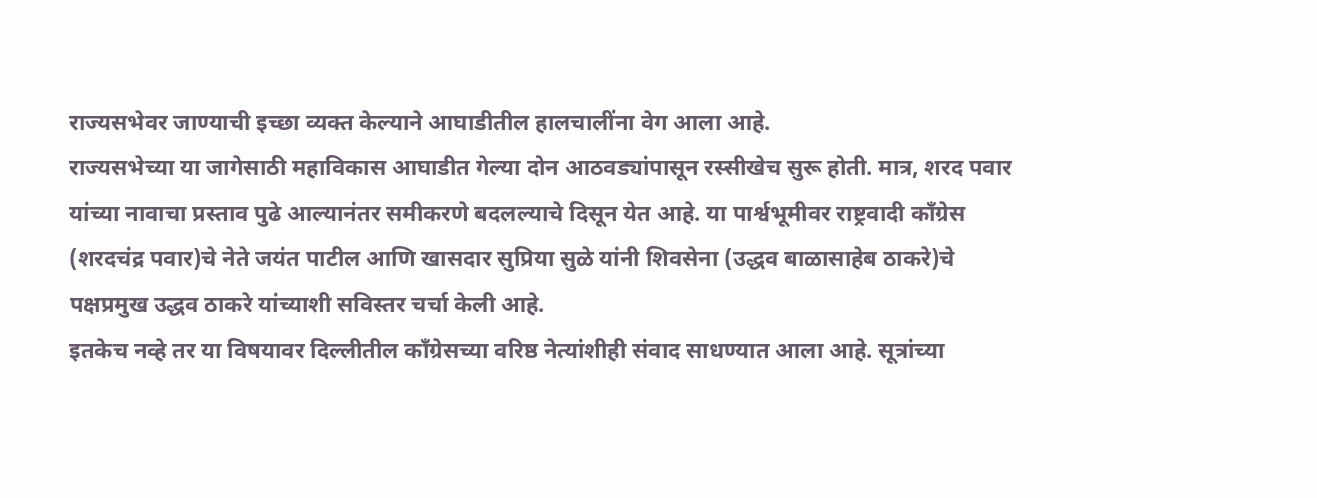राज्यसभेवर जाण्याची इच्छा व्यक्त केल्याने आघाडीतील हालचालींना वेग आला आहे.
राज्यसभेच्या या जागेसाठी महाविकास आघाडीत गेल्या दोन आठवड्यांपासून रस्सीखेच सुरू होती. मात्र, शरद पवार यांच्या नावाचा प्रस्ताव पुढे आल्यानंतर समीकरणे बदलल्याचे दिसून येत आहे. या पार्श्वभूमीवर राष्ट्रवादी काँग्रेस (शरदचंद्र पवार)चे नेते जयंत पाटील आणि खासदार सुप्रिया सुळे यांनी शिवसेना (उद्धव बाळासाहेब ठाकरे)चे पक्षप्रमुख उद्धव ठाकरे यांच्याशी सविस्तर चर्चा केली आहे.
इतकेच नव्हे तर या विषयावर दिल्लीतील काँग्रेसच्या वरिष्ठ नेत्यांशीही संवाद साधण्यात आला आहे. सूत्रांच्या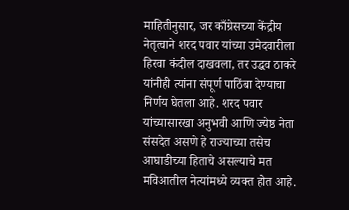माहितीनुसार, जर काँग्रेसच्या केंद्रीय नेतृत्वाने शरद पवार यांच्या उमेदवारीला हिरवा कंदील दाखवला, तर उद्धव ठाकरे यांनीही त्यांना संपूर्ण पाठिंबा देण्याचा निर्णय घेतला आहे. शरद पवार यांच्यासारखा अनुभवी आणि ज्येष्ठ नेता संसदेत असणे हे राज्याच्या तसेच आघाडीच्या हिताचे असल्याचे मत मविआतील नेत्यांमध्ये व्यक्त होत आहे.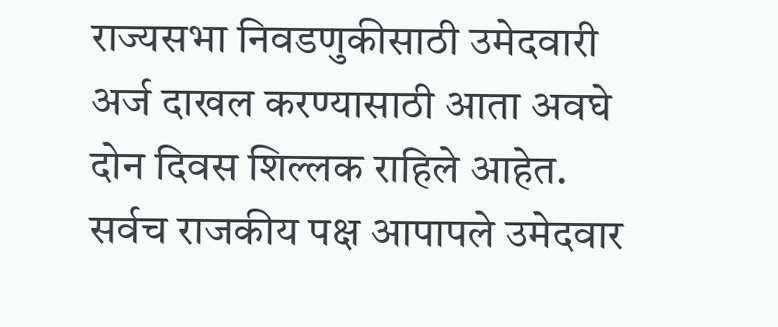राज्यसभा निवडणुकीसाठी उमेदवारी अर्ज दाखल करण्यासाठी आता अवघे दोन दिवस शिल्लक राहिले आहेत. सर्वच राजकीय पक्ष आपापले उमेदवार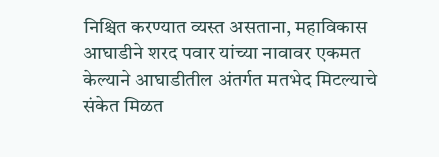निश्चित करण्यात व्यस्त असताना, महाविकास आघाडीने शरद पवार यांच्या नावावर एकमत केल्याने आघाडीतील अंतर्गत मतभेद मिटल्याचे संकेत मिळत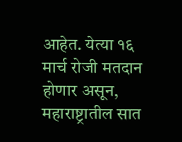आहेत. येत्या १६ मार्च रोजी मतदान होणार असून, महाराष्ट्रातील सात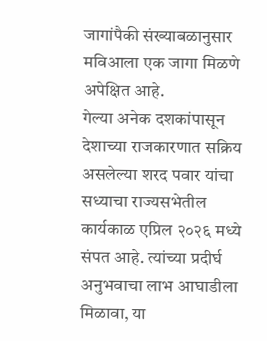जागांपैकी संख्याबळानुसार मविआला एक जागा मिळणे अपेक्षित आहे.
गेल्या अनेक दशकांपासून देशाच्या राजकारणात सक्रिय असलेल्या शरद पवार यांचा सध्याचा राज्यसभेतील कार्यकाळ एप्रिल २०२६ मध्ये संपत आहे. त्यांच्या प्रदीर्घ अनुभवाचा लाभ आघाडीला मिळावा, या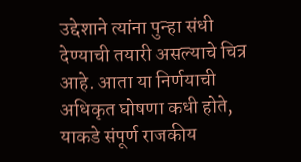उद्देशाने त्यांना पुन्हा संधी देण्याची तयारी असल्याचे चित्र आहे. आता या निर्णयाची अधिकृत घोषणा कधी होते, याकडे संपूर्ण राजकीय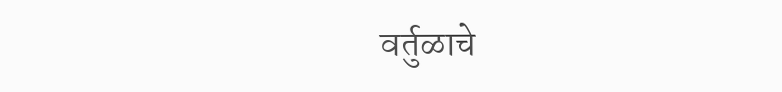वर्तुळाचे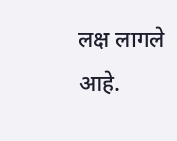लक्ष लागले आहे.